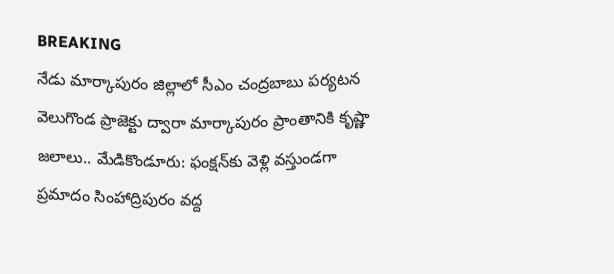BREAKING
నేడు మార్కాపురం జిల్లాలో సీఎం చంద్రబాబు పర్యటన వెలుగొండ ప్రాజెక్టు ద్వారా మార్కాపురం ప్రాంతానికి కృష్ణా జలాలు.. మేడికొండూరు: ఫంక్షన్‌కు వెళ్లి వస్తుండగా ప్రమాదం సింహాద్రిపురం వద్ద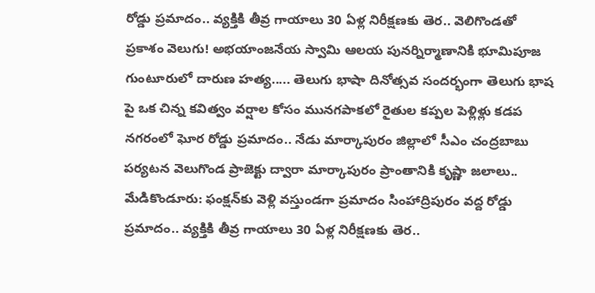రోడ్డు ప్రమాదం.. వ్యక్తికి తీవ్ర గాయాలు 30 ఏళ్ల నిరీక్షణకు తెర.. వెలిగొండతో ప్రకాశం వెలుగు! అభయాంజనేయ స్వామి ఆలయ పునర్నిర్మాణానికి భూమిపూజ గుంటూరులో దారుణ హత్య..... తెలుగు భాషా దినోత్సవ సందర్భంగా తెలుగు భాష పై ఒక చిన్న కవిత్వం వర్షాల కోసం మునగపాకలో రైతుల కప్పల పెళ్లిళ్లు కడప నగరంలో ఘోర రోడ్డు ప్రమాదం.. నేడు మార్కాపురం జిల్లాలో సీఎం చంద్రబాబు పర్యటన వెలుగొండ ప్రాజెక్టు ద్వారా మార్కాపురం ప్రాంతానికి కృష్ణా జలాలు.. మేడికొండూరు: ఫంక్షన్‌కు వెళ్లి వస్తుండగా ప్రమాదం సింహాద్రిపురం వద్ద రోడ్డు ప్రమాదం.. వ్యక్తికి తీవ్ర గాయాలు 30 ఏళ్ల నిరీక్షణకు తెర..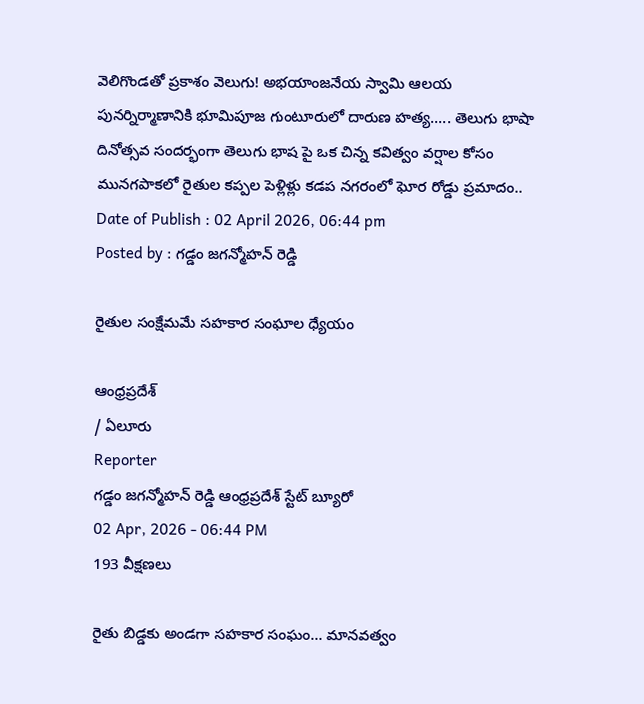వెలిగొండతో ప్రకాశం వెలుగు! అభయాంజనేయ స్వామి ఆలయ పునర్నిర్మాణానికి భూమిపూజ గుంటూరులో దారుణ హత్య..... తెలుగు భాషా దినోత్సవ సందర్భంగా తెలుగు భాష పై ఒక చిన్న కవిత్వం వర్షాల కోసం మునగపాకలో రైతుల కప్పల పెళ్లిళ్లు కడప నగరంలో ఘోర రోడ్డు ప్రమాదం..
Date of Publish : 02 April 2026, 06:44 pm
Posted by : గడ్డం జగన్మోహన్ రెడ్డి

రైతుల సంక్షేమమే సహకార సంఘాల ధ్యేయం

ఆంధ్రప్రదేశ్
/ ఏలూరు
Reporter
గడ్డం జగన్మోహన్ రెడ్డి ఆంధ్రప్రదేశ్ స్టేట్ బ్యూరో
02 Apr, 2026 - 06:44 PM
193 వీక్షణలు

రైతు బిడ్డకు అండగా సహకార సంఘం… మానవత్వం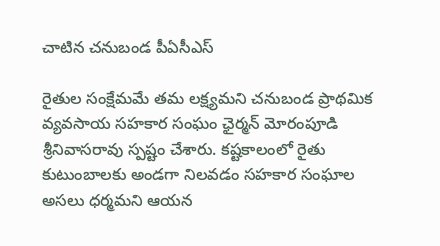చాటిన చనుబండ పీఏసీఎస్

రైతుల సంక్షేమమే తమ లక్ష్యమని చనుబండ ప్రాథమిక వ్యవసాయ సహకార సంఘం ఛైర్మన్ మోరంపూడి శ్రీనివాసరావు స్పష్టం చేశారు. కష్టకాలంలో రైతు కుటుంబాలకు అండగా నిలవడం సహకార సంఘాల అసలు ధర్మమని ఆయన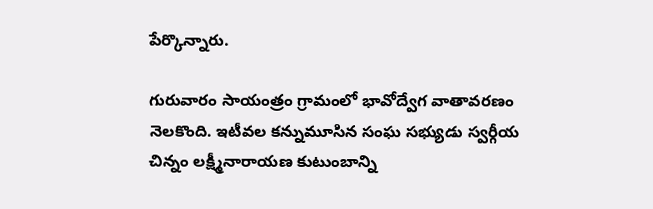పేర్కొన్నారు.

గురువారం సాయంత్రం గ్రామంలో భావోద్వేగ వాతావరణం నెలకొంది. ఇటీవల కన్నుమూసిన సంఘ సభ్యుడు స్వర్గీయ చిన్నం లక్ష్మీనారాయణ కుటుంబాన్ని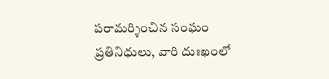పరామర్శించిన సంఘం ప్రతినిధులు, వారి దుఃఖంలో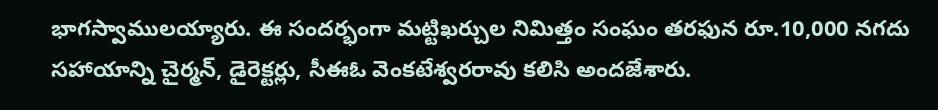భాగస్వాములయ్యారు. ఈ సందర్భంగా మట్టిఖర్చుల నిమిత్తం సంఘం తరఫున రూ.10,000 నగదు సహాయాన్ని చైర్మన్, డైరెక్టర్లు, సీఈఓ వెంకటేశ్వరరావు కలిసి అందజేశారు.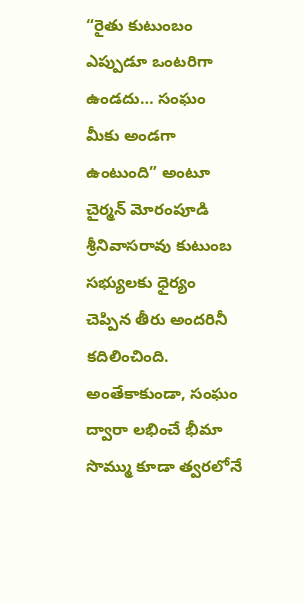“రైతు కుటుంబం ఎప్పుడూ ఒంటరిగా ఉండదు… సంఘం మీకు అండగా ఉంటుంది” అంటూ చైర్మన్ మోరంపూడి శ్రీనివాసరావు కుటుంబ సభ్యులకు ధైర్యం చెప్పిన తీరు అందరినీ కదిలించింది. అంతేకాకుండా, సంఘం ద్వారా లభించే భీమా సొమ్ము కూడా త్వరలోనే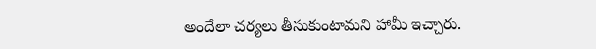అందేలా చర్యలు తీసుకుంటామని హామీ ఇచ్చారు.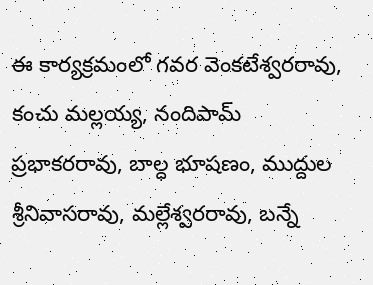ఈ కార్యక్రమంలో గవర వెంకటేశ్వరరావు, కంచు మల్లయ్య, నందిపామ్ ప్రభాకరరావు, బాల్ధ భూషణం, ముద్దుల శ్రీనివాసరావు, మల్లేశ్వరరావు, బన్నే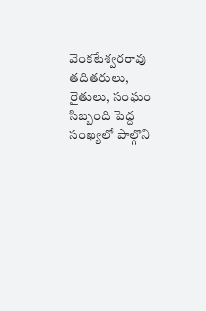వెంకటేశ్వరరావు తదితరులు, రైతులు, సంఘం సిబ్బంది పెద్ద సంఖ్యలో పాల్గొని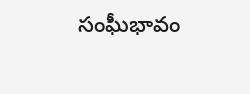సంఘీభావం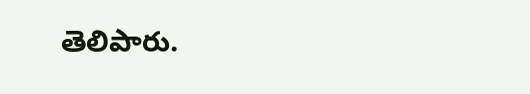తెలిపారు.